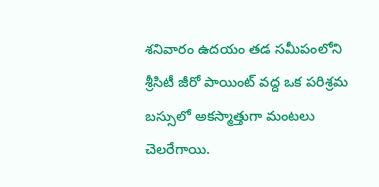శనివారం ఉదయం తడ సమీపంలోని శ్రీసిటీ జీరో పాయింట్ వద్ద ఒక పరిశ్రమ బస్సులో అకస్మాత్తుగా మంటలు చెలరేగాయి.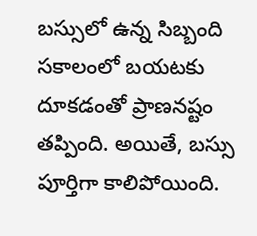బస్సులో ఉన్న సిబ్బంది సకాలంలో బయటకు దూకడంతో ప్రాణనష్టం తప్పింది. అయితే, బస్సు పూర్తిగా కాలిపోయింది.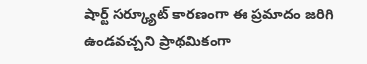షార్ట్ సర్క్యూట్ కారణంగా ఈ ప్రమాదం జరిగి ఉండవచ్చని ప్రాథమికంగా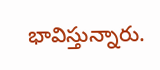భావిస్తున్నారు.